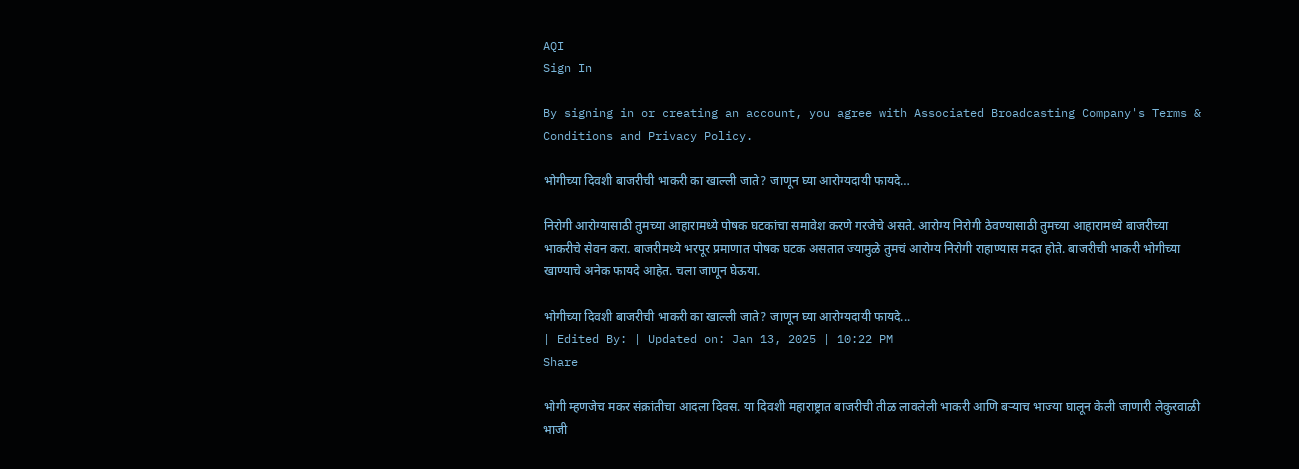AQI
Sign In

By signing in or creating an account, you agree with Associated Broadcasting Company's Terms & Conditions and Privacy Policy.

भोगीच्या दिवशी बाजरीची भाकरी का खाल्ली जाते? जाणून घ्या आरोग्यदायी फायदे…

निरोगी आरोग्यासाठी तुमच्या आहारामध्ये पोषक घटकांचा समावेश करणे गरजेचे असते. आरोग्य निरोगी ठेवण्यासाठी तुमच्या आहारामध्ये बाजरीच्या भाकरीचे सेवन करा. बाजरीमध्ये भरपूर प्रमाणात पोषक घटक असतात ज्यामुळे तुमचं आरोग्य निरोगी राहाण्यास मदत होते. बाजरीची भाकरी भोगीच्या खाण्याचे अनेक फायदे आहेत. चला जाणून घेऊया.

भोगीच्या दिवशी बाजरीची भाकरी का खाल्ली जाते? जाणून घ्या आरोग्यदायी फायदे...
| Edited By: | Updated on: Jan 13, 2025 | 10:22 PM
Share

भोगी म्हणजेच मकर संक्रांतीचा आदला दिवस. या दिवशी महाराष्ट्रात बाजरीची तीळ लावलेली भाकरी आणि बऱ्याच भाज्या घालून केली जाणारी लेकुरवाळी भाजी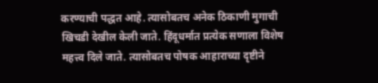करण्याची पद्धत आहे. त्यासोबतच अनेक ठिकाणी मुगाची खिचडी देखील केली जाते. हिंदूधर्मात प्रत्येक सणाला विशेष महत्त्व दिले जाते. त्यासोबतच पोषक आहाराच्या दृष्टीने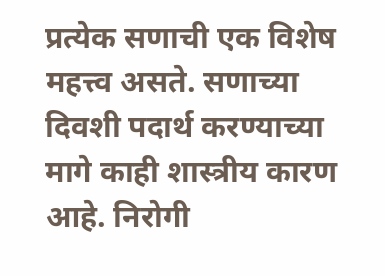प्रत्येक सणाची एक विशेष महत्त्व असते. सणाच्या दिवशी पदार्थ करण्याच्या मागे काही शास्त्रीय कारण आहे. निरोगी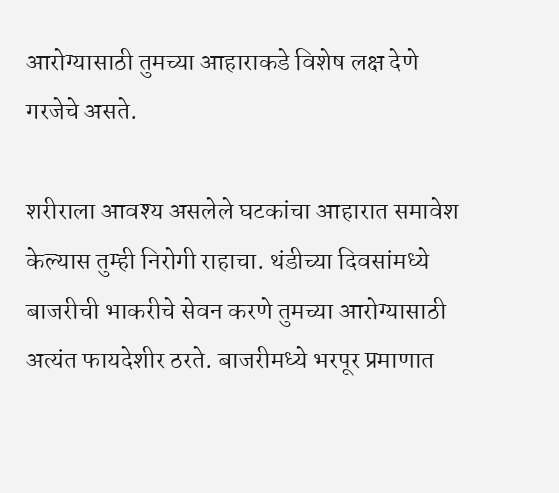आरोग्यासाठी तुमच्या आहाराकडे विशेष लक्ष देणे गरजेचे असते.

शरीराला आवश्य असलेले घटकांचा आहारात समावेश केल्यास तुम्ही निरोगी राहाचा. थंडीच्या दिवसांमध्ये बाजरीची भाकरीचे सेवन करणे तुमच्या आरोग्यासाठी अत्यंत फायदेशीर ठरते. बाजरीमध्ये भरपूर प्रमाणात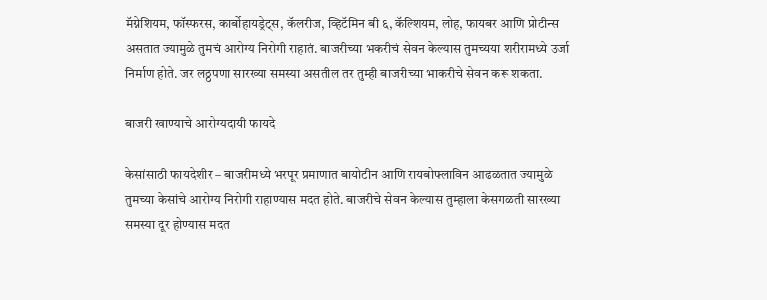मॅग्नेशियम, फॉस्फरस, कार्बोहायड्रेट्स, कॅलरीज, व्हिटॅमिन बी ६, कॅल्शियम, लोह, फायबर आणि प्रोटीन्स असतात ज्यामुळे तुमचं आरोग्य निरोगी राहातं. बाजरीच्या भकरीचं सेवन केल्यास तुमच्यया शरीरामध्ये उर्जा निर्माण होते. जर लठ्ठपणा सारख्या समस्या असतील तर तुम्ही बाजरीच्या भाकरीचे सेवन करू शकता.

बाजरी खाण्याचे आरोग्यदायी फायदे

केसांसाठी फायदेशीर – बाजरीमध्ये भरपूर प्रमाणात बायोटीन आणि रायबोफ्लाविन आढळतात ज्यामुळे तुमच्या केसांचे आरोग्य निरोगी राहाण्यास मदत होते. बाजरीचे सेवन केल्यास तुम्हाला केसगळती सारख्या समस्या दूर होण्यास मदत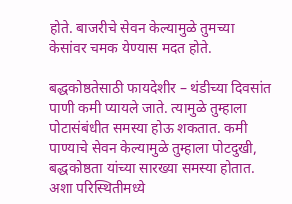होते. बाजरीचे सेवन केल्यामुळे तुमच्या केसांवर चमक येण्यास मदत होते.

बद्धकोष्ठतेसाठी फायदेशीर – थंडीच्या दिवसांत पाणी कमी प्यायले जाते. त्यामुळे तुम्हाला पोटासंबंधीत समस्या होऊ शकतात. कमी पाण्याचे सेवन केल्यामुळे तुम्हाला पोटदुखी, बद्धकोष्ठता यांच्या सारख्या समस्या होतात. अशा परिस्थितीमध्ये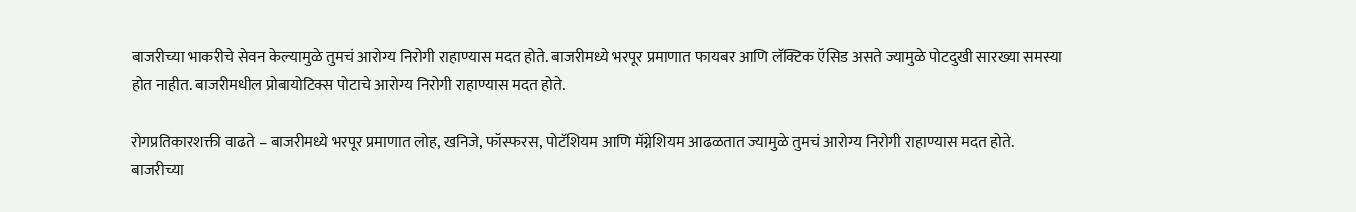बाजरीच्या भाकरीचे सेवन केल्यामुळे तुमचं आरोग्य निरोगी राहाण्यास मदत होते. बाजरीमध्ये भरपूर प्रमाणात फायबर आणि लॅक्टिक ऍसिड असते ज्यामुळे पोटदुखी सारख्या समस्या होत नाहीत. बाजरीमधील प्रोबायोटिक्स पोटाचे आरोग्य निरोगी राहाण्यास मदत होते.

रोगप्रतिकारशक्ती वाढते – बाजरीमध्ये भरपूर प्रमाणात लोह, खनिजे, फॉस्फरस, पोटॅशियम आणि मॅग्नेशियम आढळतात ज्यामुळे तुमचं आरोग्य निरोगी राहाण्यास मदत होते. बाजरीच्या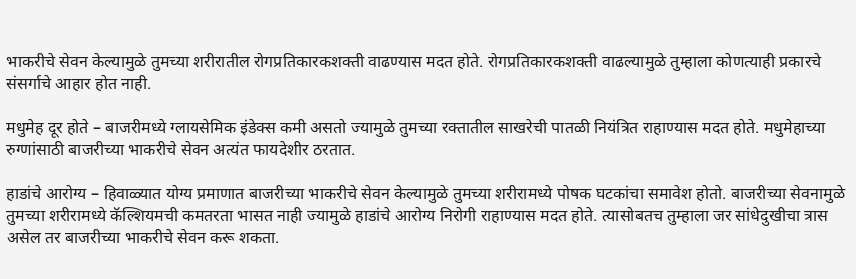भाकरीचे सेवन केल्यामुळे तुमच्या शरीरातील रोगप्रतिकारकशक्ती वाढण्यास मदत होते. रोगप्रतिकारकशक्ती वाढल्यामुळे तुम्हाला कोणत्याही प्रकारचे संसर्गाचे आहार होत नाही.

मधुमेह दूर होते – बाजरीमध्ये ग्लायसेमिक इंडेक्स कमी असतो ज्यामुळे तुमच्या रक्तातील साखरेची पातळी नियंत्रित राहाण्यास मदत होते. मधुमेहाच्या रुग्णांसाठी बाजरीच्या भाकरीचे सेवन अत्यंत फायदेशीर ठरतात.

हाडांचे आरोग्य – हिवाळ्यात योग्य प्रमाणात बाजरीच्या भाकरीचे सेवन केल्यामुळे तुमच्या शरीरामध्ये पोषक घटकांचा समावेश होतो. बाजरीच्या सेवनामुळे तुमच्या शरीरामध्ये कॅल्शियमची कमतरता भासत नाही ज्यामुळे हाडांचे आरोग्य निरोगी राहाण्यास मदत होते. त्यासोबतच तुम्हाला जर सांधेदुखीचा त्रास असेल तर बाजरीच्या भाकरीचे सेवन करू शकता.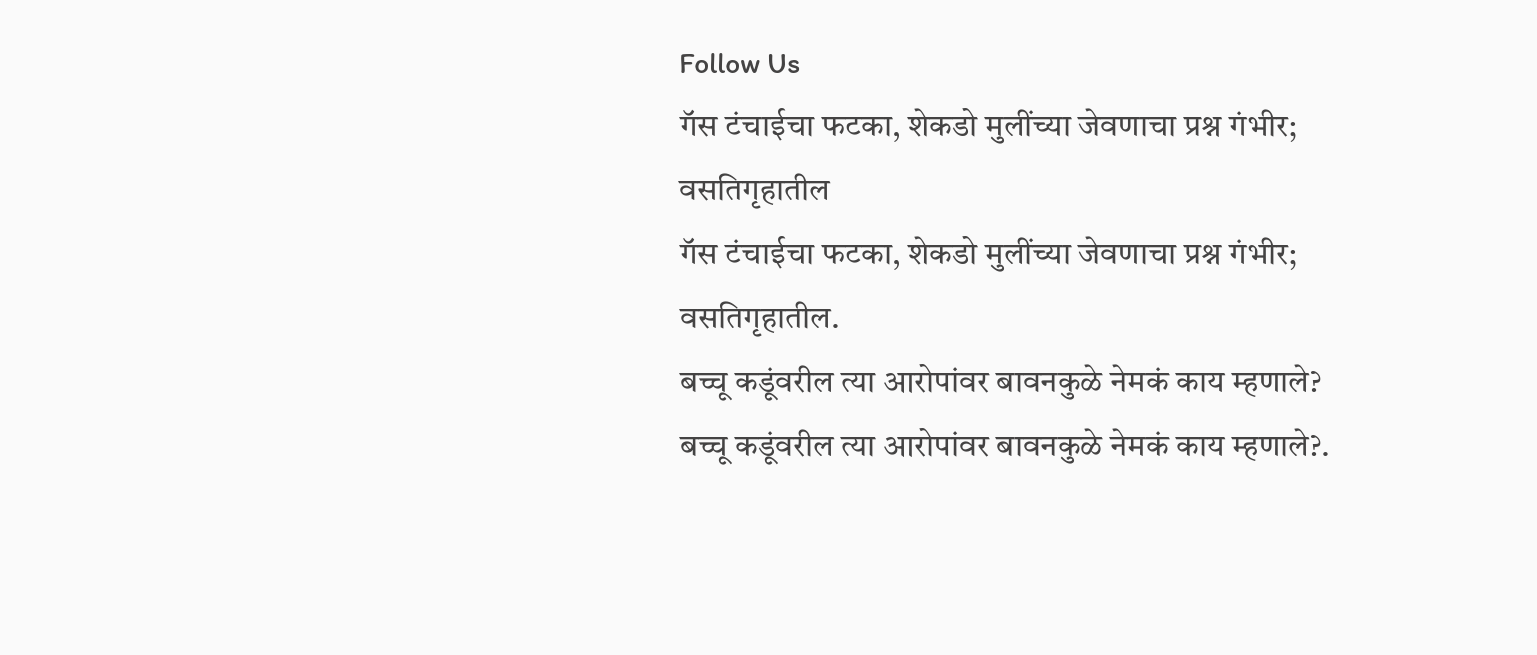Follow Us
गॅस टंचाईचा फटका, शेकडो मुलींच्या जेवणाचा प्रश्न गंभीर; वसतिगृहातील
गॅस टंचाईचा फटका, शेकडो मुलींच्या जेवणाचा प्रश्न गंभीर; वसतिगृहातील.
बच्चू कडूंवरील त्या आरोपांवर बावनकुळे नेमकं काय म्हणाले?
बच्चू कडूंवरील त्या आरोपांवर बावनकुळे नेमकं काय म्हणाले?.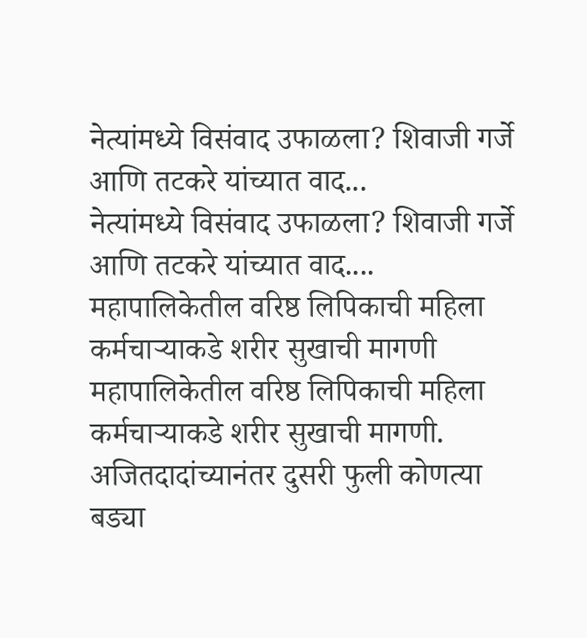नेत्यांमध्ये विसंवाद उफाळला? शिवाजी गर्जे आणि तटकरे यांच्यात वाद...
नेत्यांमध्ये विसंवाद उफाळला? शिवाजी गर्जे आणि तटकरे यांच्यात वाद....
महापालिकेतील वरिष्ठ लिपिकाची महिला कर्मचाऱ्याकडे शरीर सुखाची मागणी
महापालिकेतील वरिष्ठ लिपिकाची महिला कर्मचाऱ्याकडे शरीर सुखाची मागणी.
अजितदादांच्यानंतर दुसरी फुली कोणत्या बड्या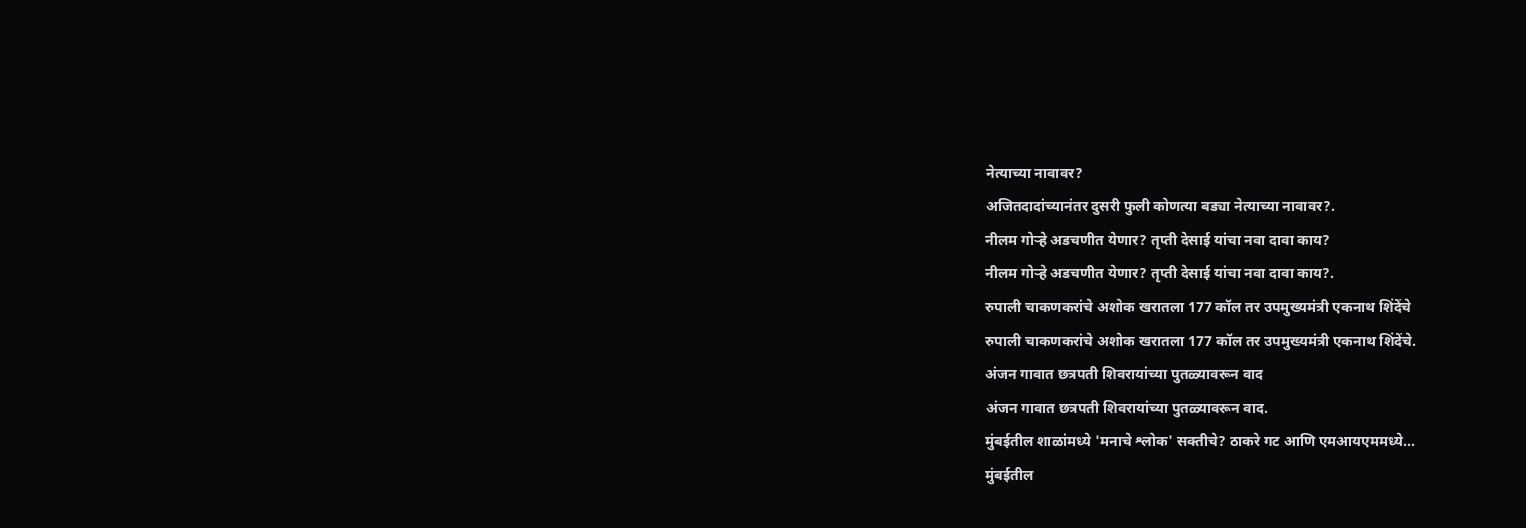नेत्याच्या नावावर?
अजितदादांच्यानंतर दुसरी फुली कोणत्या बड्या नेत्याच्या नावावर?.
नीलम गोऱ्हे अडचणीत येणार? तृप्ती देसाई यांचा नवा दावा काय?
नीलम गोऱ्हे अडचणीत येणार? तृप्ती देसाई यांचा नवा दावा काय?.
रुपाली चाकणकरांचे अशोक खरातला 177 कॉल तर उपमुख्यमंत्री एकनाथ शिंदेंचे
रुपाली चाकणकरांचे अशोक खरातला 177 कॉल तर उपमुख्यमंत्री एकनाथ शिंदेंचे.
अंजन गावात छत्रपती शिवरायांच्या पुतळ्यावरून वाद
अंजन गावात छत्रपती शिवरायांच्या पुतळ्यावरून वाद.
मुंबईतील शाळांमध्ये 'मनाचे श्लोक' सक्तीचे? ठाकरे गट आणि एमआयएममध्ये...
मुंबईतील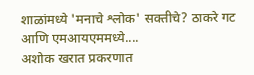शाळांमध्ये 'मनाचे श्लोक' सक्तीचे? ठाकरे गट आणि एमआयएममध्ये....
अशोक खरात प्रकरणात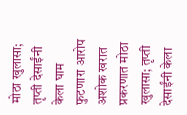मोठा खुलासा; तृप्ती देसाईंनी केला घाम फुटणारा आरोप
अशोक खरात प्रकरणात मोठा खुलासा; तृप्ती देसाईंनी केला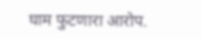घाम फुटणारा आरोप.